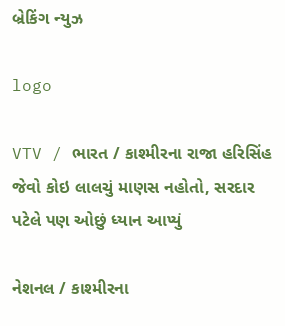બ્રેકિંગ ન્યુઝ

logo

VTV / ભારત / કાશ્મીરના રાજા હરિસિંહ જેવો કોઇ લાલચું માણસ નહોતો, સરદાર પટેલે પણ ઓછું ધ્યાન આપ્યું

નેશનલ / કાશ્મીરના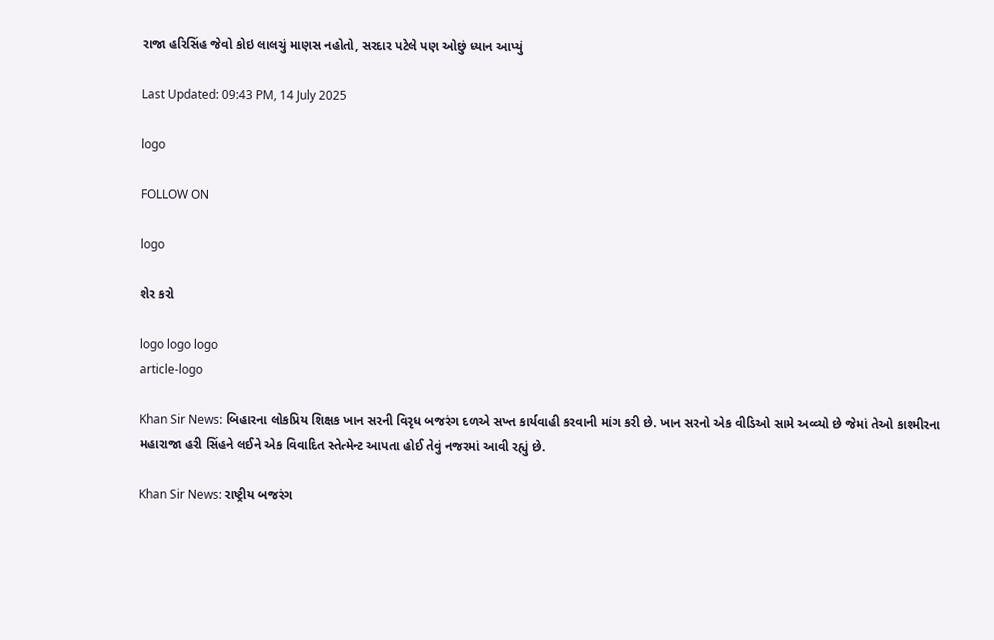રાજા હરિસિંહ જેવો કોઇ લાલચું માણસ નહોતો, સરદાર પટેલે પણ ઓછું ધ્યાન આપ્યું

Last Updated: 09:43 PM, 14 July 2025

logo

FOLLOW ON

logo

શેર કરો

logo logo logo
article-logo

Khan Sir News: બિહારના લોકપ્રિય શિક્ષક ખાન સરની વિરૃધ બજરંગ દળએ સખ્ત કાર્યવાહી કરવાની માંગ કરી છે. ખાન સરનો એક વીડિઓ સામે અવ્વ્યો છે જેમાં તેઓ કાશ્મીરના મહારાજા હરી સિંહને લઈને એક વિવાદિત સ્તેત્મેન્ટ આપતા હોઈ તેવું નજરમાં આવી રહ્યું છે.

Khan Sir News: રાષ્ટ્રીય બજરંગ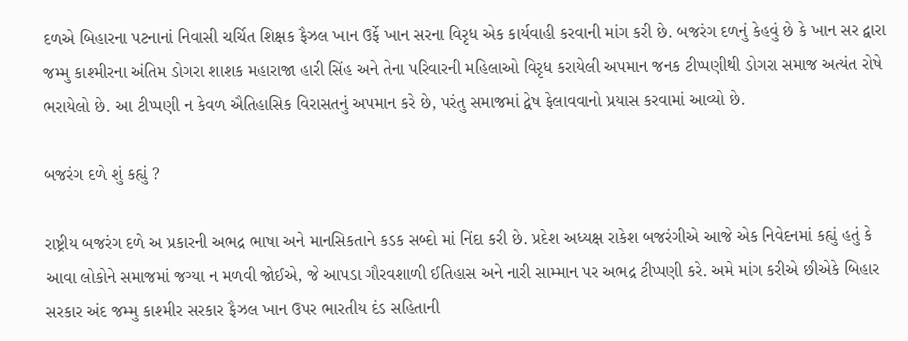દળએ બિહારના પટનાનાં નિવાસી ચર્ચિત શિક્ષક ફૈઝલ ખાન ઉર્ફે ખાન સરના વિરૃધ એક કાર્યવાહી કરવાની માંગ કરી છે. બજરંગ દળનું કેહવું છે કે ખાન સર દ્વારા જમ્મુ કાશ્મીરના અંતિમ ડોગરા શાશક મહારાજા હારી સિંહ અને તેના પરિવારની મહિલાઓ વિરૃધ કરાયેલી અપમાન જનક ટીપ્પણીથી ડોગરા સમાજ અત્યંત રોષે ભરાયેલો છે. આ ટીપ્પણી ન કેવળ ઐતિહાસિક વિરાસતનું અપમાન કરે છે, પરંતુ સમાજમાં દ્વેષ ફેલાવવાનો પ્રયાસ કરવામાં આવ્યો છે.

બજરંગ દળે શું કહ્યું ?

રાષ્ટ્રીય બજરંગ દળે અ પ્રકારની અભદ્ર ભાષા અને માનસિકતાને કડક સબ્દો માં નિંદા કરી છે. પ્રદેશ અધ્યક્ષ રાકેશ બજરંગીએ આજે એક નિવેદનમાં કહ્યું હતું કે આવા લોકોને સમાજમાં જગ્યા ન મળવી જોઈએ, જે આપડા ગૌરવશાળી ઈતિહાસ અને નારી સામ્માન પર અભદ્ર ટીપ્પણી કરે. અમે માંગ કરીએ છીએકે બિહાર સરકાર અંદ જમ્મુ કાશ્મીર સરકાર ફૈઝલ ખાન ઉપર ભારતીય દંડ સહિતાની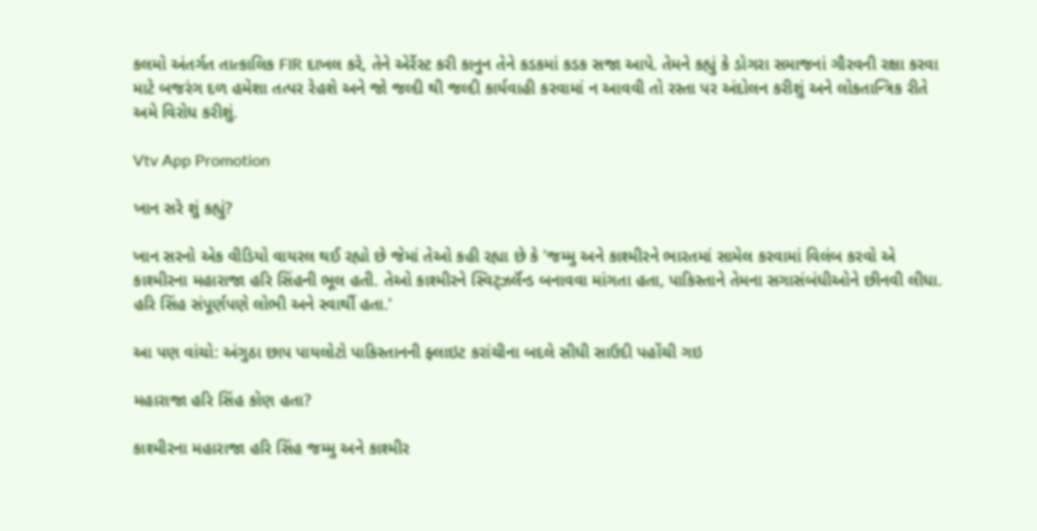કલમો અંતર્ગત તાત્કાલિક FIR દાખલ કરે, તેને એર્રેસ્ટ કરી કાનુન તેને કડકમાં કડક સજા આપે. તેમને કહ્યું કે ડોગરા સમાજનાં ગૌરવની રક્ષા કરવા માટે બજરંગ દળ હમેશા તત્પર રેહશે અને જો જલ્દી થી જલ્દી કાર્યવાહી કરવામાં ન આવવી તો રસ્તા પર અંદોલન કરીશું અને લોકતાન્ત્રિક રીતે અમે વિરોધ કરીશું.

Vtv App Promotion

ખાન સરે શું કહ્યું?

ખાન સરનો એક વીડિયો વાયરલ થઈ રહ્યો છે જેમાં તેઓ કહી રહ્યા છે કે 'જમ્મુ અને કાશ્મીરને ભારતમાં સામેલ કરવામાં વિલંબ કરવો એ કાશ્મીરના મહારાજા હરિ સિંહની ભૂલ હતી. તેઓ કાશ્મીરને સ્વિટ્ઝર્લૅન્ડ બનાવવા માંગતા હતા, પાકિસ્તાને તેમના સગાસંબંધીઓને છીનવી લીધા. હરિ સિંહ સંપૂર્ણપણે લોભી અને સ્વાર્થી હતા.'

આ પણ વાંચો: અંગુઠા છાપ પાયલોટો પાકિસ્તાનની ફ્લાઇટ કરાંચીના બદલે સીધી સાઉદી પહોંચી ગઇ

મહારાજા હરિ સિંહ કોણ હતા?

કાશ્મીરના મહારાજા હરિ સિંહ જમ્મુ અને કાશ્મીર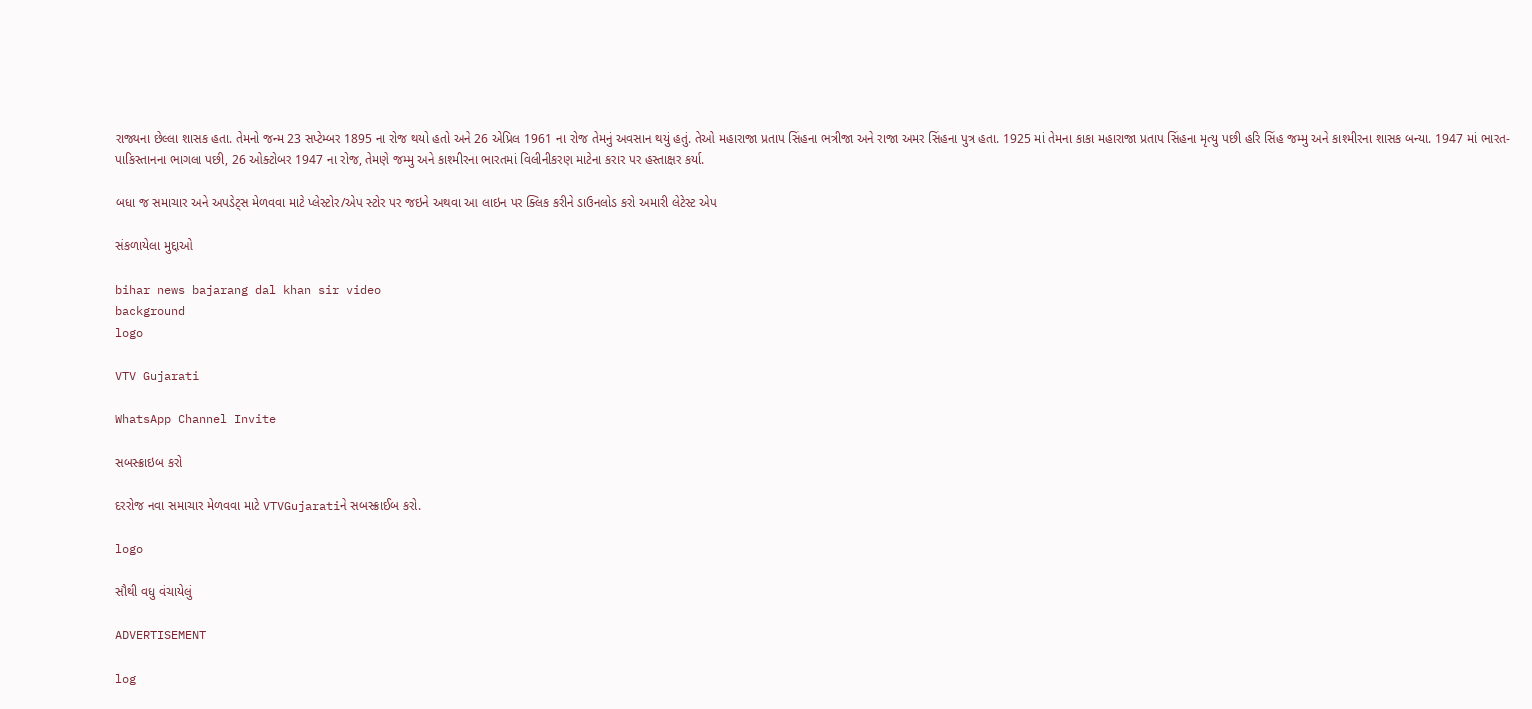રાજ્યના છેલ્લા શાસક હતા. તેમનો જન્મ 23 સપ્ટેમ્બર 1895 ના રોજ થયો હતો અને 26 એપ્રિલ 1961 ના રોજ તેમનું અવસાન થયું હતું. તેઓ મહારાજા પ્રતાપ સિંહના ભત્રીજા અને રાજા અમર સિંહના પુત્ર હતા. 1925 માં તેમના કાકા મહારાજા પ્રતાપ સિંહના મૃત્યુ પછી હરિ સિંહ જમ્મુ અને કાશ્મીરના શાસક બન્યા. 1947 માં ભારત-પાકિસ્તાનના ભાગલા પછી, 26 ઓક્ટોબર 1947 ના રોજ, તેમણે જમ્મુ અને કાશ્મીરના ભારતમાં વિલીનીકરણ માટેના કરાર પર હસ્તાક્ષર કર્યા.

બધા જ સમાચાર અને અપડેટ્સ મેળવવા માટે પ્લેસ્ટોર/એપ સ્ટોર પર જઇને અથવા આ લાઇન પર ક્લિક કરીને ડાઉનલોડ કરો અમારી લેટેસ્ટ એપ

સંકળાયેલા મુદ્દાઓ

bihar news bajarang dal khan sir video
background
logo

VTV Gujarati

WhatsApp Channel Invite

સબસ્ક્રાઇબ કરો

દરરોજ નવા સમાચાર મેળવવા માટે VTVGujaratiને સબસ્ક્રાઈબ કરો.

logo

સૌથી વધુ વંચાયેલું

ADVERTISEMENT

log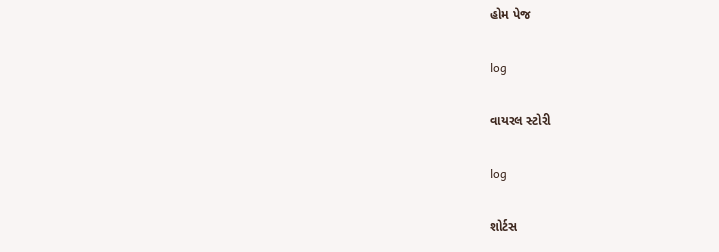હોમ પેજ

log

વાયરલ સ્ટોરી

log

શોર્ટસ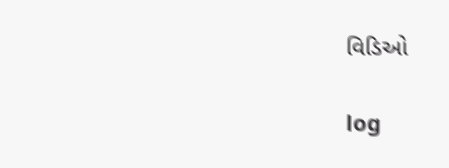વિડિઓ

log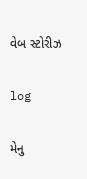વેબ સ્ટોરીઝ

log

મેનુ